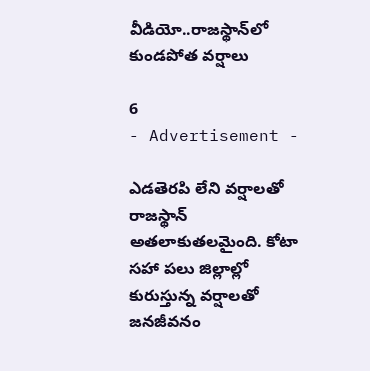వీడియో..రాజస్థాన్‌లో కుండపోత వర్షాలు

6
- Advertisement -

ఎడతెరపి లేని వర్షాలతో రాజస్థాన్ అతలాకుతలమైంది. కోటా సహా పలు జిల్లాల్లో కురుస్తున్న వర్షాలతో జనజీవనం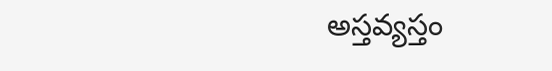అస్తవ్యస్తం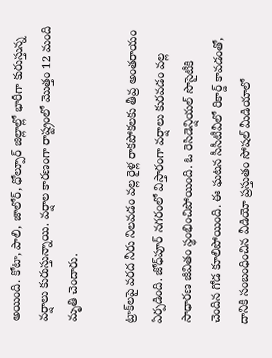అయింది. కోటా, పాలి, జాలోర్, ధోల్పూర్‌ జిల్లాల్లో భారీగా కురుస్తున్న వర్షాలు కురుస్తున్నాయి. వర్షాల కారణంగా రాష్ట్రంలో మొత్తం 12 మంది మృతి చెందారు.

ట్రాక్‌లపై వరద నీరు నిలవడం వల్ల రైళ్ల రాకపోకలకు తీవ్ర అంతరాయం ఏర్పడింది. జోధ్‌పూర్ నగరంలో విస్తారంగా వర్షాలు కురవడం వల్ల సాధారణ జీవితం స్థంభించిపోయింది. ఓ రెసిడెన్షియల్ సొసైటీకి చెందిన గోడ కూలిపోయింది. ఈ ఘటన సీసీటీవీలో రికార్డ్‌ కావడంతో, దానికి సంబంధించిన వీడియో ప్రస్తుతం సోషల్ మీడియాలో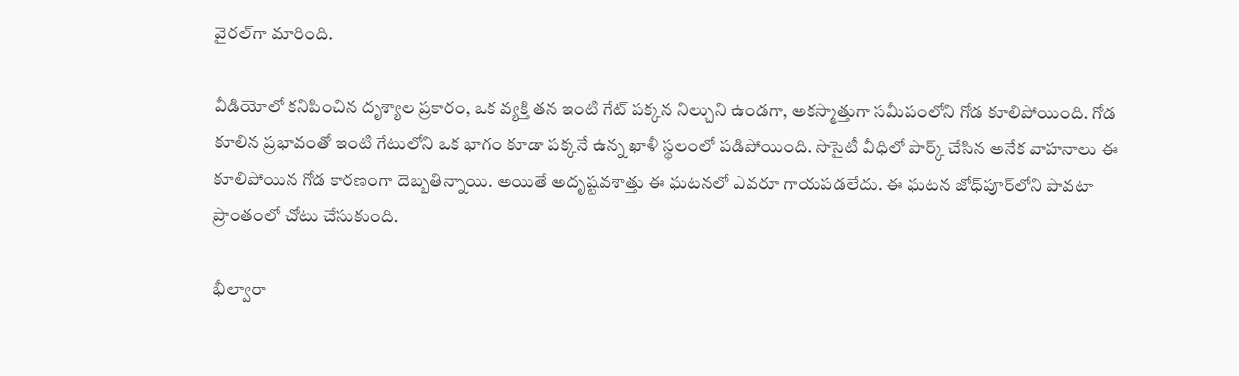వైరల్‌గా మారింది.

వీడియోలో కనిపించిన దృశ్యాల ప్రకారం, ఒక వ్యక్తి తన ఇంటి గేట్ పక్కన నిల్చుని ఉండగా, అకస్మాత్తుగా సమీపంలోని గోడ కూలిపోయింది. గోడ కూలిన ప్రభావంతో ఇంటి గేటులోని ఒక భాగం కూడా పక్కనే ఉన్న ఖాళీ స్థలంలో పడిపోయింది. సొసైటీ వీధిలో పార్క్ చేసిన అనేక వాహనాలు ఈ కూలిపోయిన గోడ కారణంగా దెబ్బతిన్నాయి. అయితే అదృష్టవశాత్తు ఈ ఘటనలో ఎవరూ గాయపడలేదు. ఈ ఘటన జోధ్‌పూర్‌లోని పావటా ప్రాంతంలో చోటు చేసుకుంది.

భీల్వారా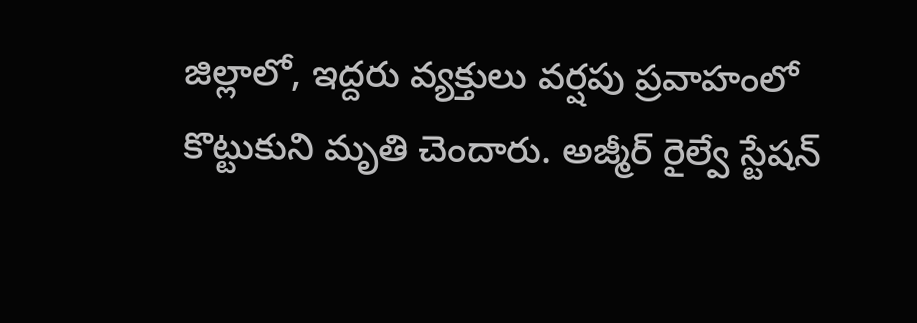జిల్లాలో, ఇద్దరు వ్యక్తులు వర్షపు ప్రవాహంలో కొట్టుకుని మృతి చెందారు. అజ్మీర్ రైల్వే స్టేషన్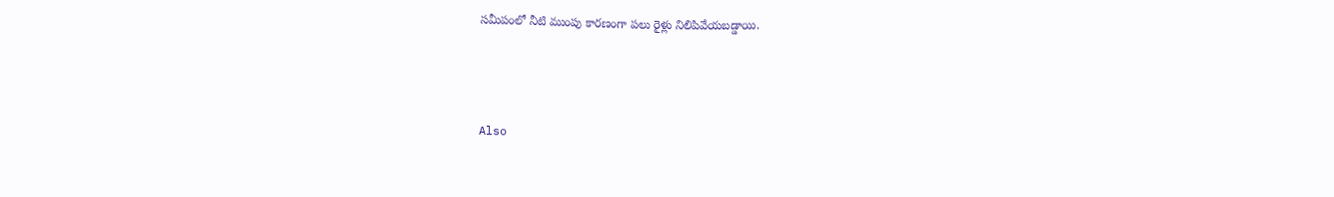సమీపంలో నీటి ముంపు కారణంగా పలు రైళ్లు నిలిపివేయబడ్డాయి.



Also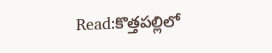Read:కొత్తపల్లిలో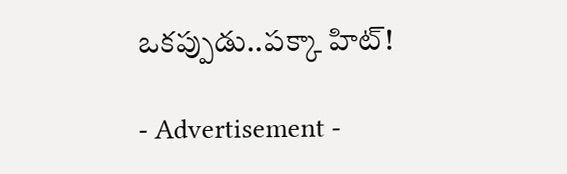ఒకప్పుడు..పక్కా హిట్!

- Advertisement -